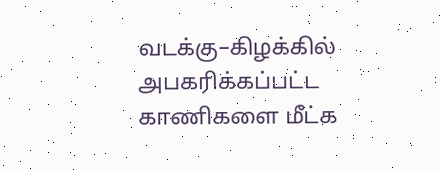வடக்கு–கிழக்கில் அபகரிக்கப்பட்ட காணிகளை மீட்க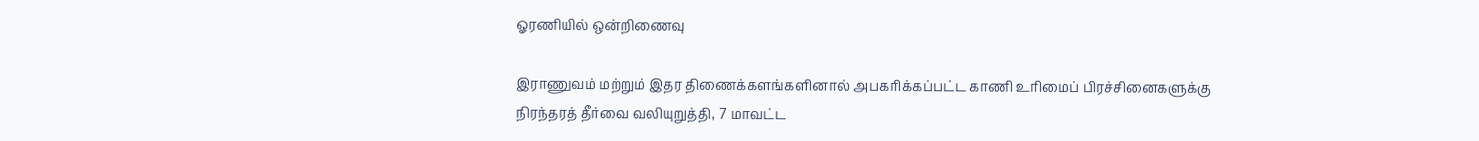ஓரணியில் ஒன்றிணைவு

இராணுவம் மற்றும் இதர திணைக்களங்களினால் அபகரிக்கப்பட்ட காணி உரிமைப் பிரச்சினைகளுக்கு நிரந்தரத் தீர்வை வலியுறுத்தி, 7 மாவட்ட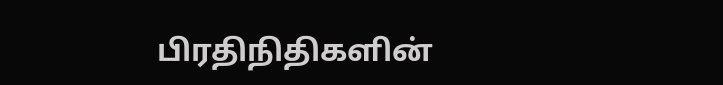பிரதிநிதிகளின்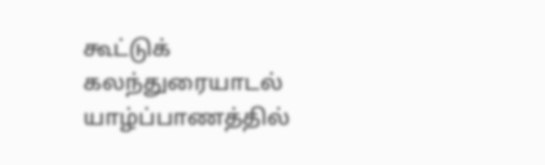கூட்டுக் கலந்துரையாடல்   யாழ்ப்பாணத்தில்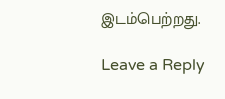இடம்பெற்றது.

Leave a Reply